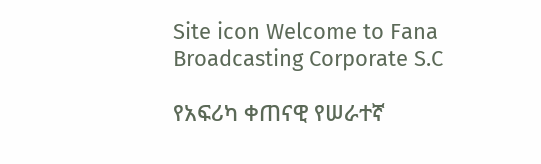Site icon Welcome to Fana Broadcasting Corporate S.C

የአፍሪካ ቀጠናዊ የሠራተኛ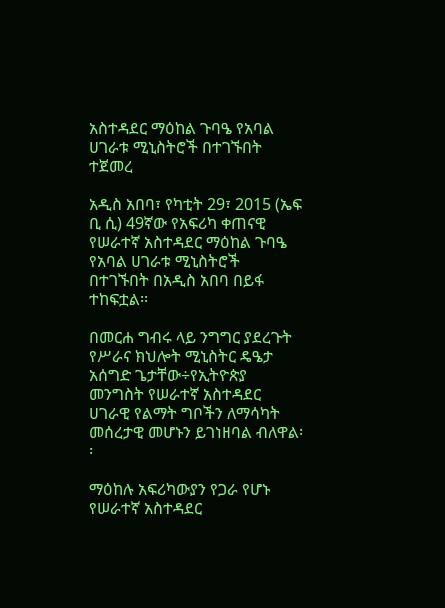አስተዳደር ማዕከል ጉባዔ የአባል ሀገራቱ ሚኒስትሮች በተገኙበት ተጀመረ

አዲስ አበባ፣ የካቲት 29፣ 2015 (ኤፍ ቢ ሲ) 49ኛው የአፍሪካ ቀጠናዊ የሠራተኛ አስተዳደር ማዕከል ጉባዔ የአባል ሀገራቱ ሚኒስትሮች በተገኙበት በአዲስ አበባ በይፋ ተከፍቷል፡፡

በመርሐ ግብሩ ላይ ንግግር ያደረጉት የሥራና ክህሎት ሚኒስትር ዴዔታ አሰግድ ጌታቸው÷የኢትዮጵያ መንግስት የሠራተኛ አስተዳደር ሀገራዊ የልማት ግቦችን ለማሳካት መሰረታዊ መሆኑን ይገነዘባል ብለዋል፡፡

ማዕከሉ አፍሪካውያን የጋራ የሆኑ የሠራተኛ አስተዳደር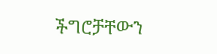ችግሮቻቸውን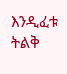እንዲፈቱ ትልቅ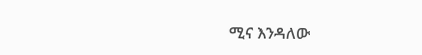ሚና እንዳለው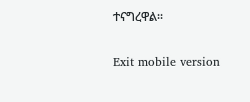ተናግረዋል፡፡

Exit mobile version